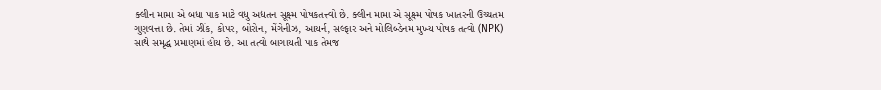ક્લીન મામા એ બધા પાક માટે વધુ અદ્યતન સૂક્ષ્મ પોષકતત્ત્વો છે. ક્લીન મામા એ સૂક્ષ્મ પોષક ખાતરની ઉચ્ચતમ ગુણવત્તા છે. તેમાં ઝીંક, કોપર, બોરોન, મેંગેનીઝ, આયર્ન, સલ્ફાર અને મોલિબ્ડેનમ મુખ્ય પોષક તત્વો (NPK) સાથે સમૃદ્ધ પ્રમાણમાં હોય છે. આ તત્વો બાગાયતી પાક તેમજ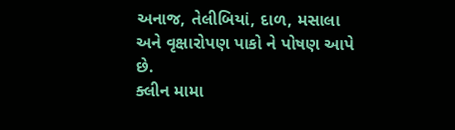અનાજ, તેલીબિયાં, દાળ, મસાલા અને વૃક્ષારોપણ પાકો ને પોષણ આપે છે.
ક્લીન મામા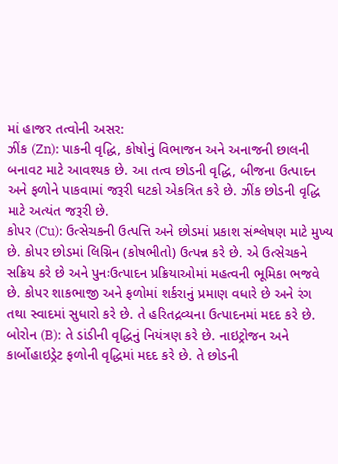માં હાજર તત્વોની અસર:
ઝીંક (Zn): પાકની વૃદ્ધિ, કોષોનું વિભાજન અને અનાજની છાલની બનાવટ માટે આવશ્યક છે. આ તત્વ છોડની વૃદ્ધિ, બીજના ઉત્પાદન અને ફળોને પાકવામાં જરૂરી ઘટકો એકત્રિત કરે છે. ઝીંક છોડની વૃદ્ધિ માટે અત્યંત જરૂરી છે.
કોપર (Cu): ઉત્સેચકની ઉત્પત્તિ અને છોડમાં પ્રકાશ સંશ્લેષણ માટે મુખ્ય છે. કોપર છોડમાં લિગ્નિન (કોષભીતો) ઉત્પન્ન કરે છે. એ ઉત્સેચકને સક્રિય કરે છે અને પુનઃઉત્પાદન પ્રક્રિયાઓમાં મહત્વની ભૂમિકા ભજવે છે. કોપર શાકભાજી અને ફળોમાં શર્કરાનું પ્રમાણ વધારે છે અને રંગ તથા સ્વાદમાં સુધારો કરે છે. તે હરિતદ્રવ્યના ઉત્પાદનમાં મદદ કરે છે.
બોરોન (B): તે ડાંડીની વૃદ્ધિનું નિયંત્રણ કરે છે. નાઇટ્રોજન અને કાર્બોહાઇડ્રેટ ફળોની વૃદ્ધિમાં મદદ કરે છે. તે છોડની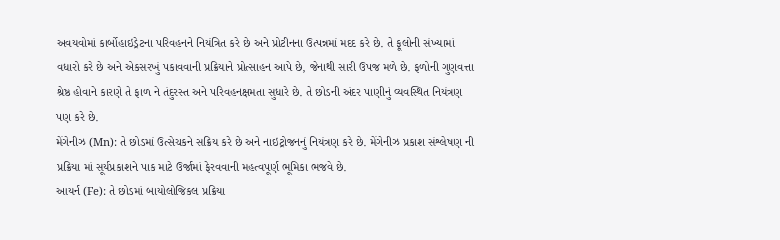અવયવોમાં કાર્બોહાઇડ્રેટના પરિવહનને નિયંત્રિત કરે છે અને પ્રોટીનના ઉત્પન્નમાં મદદ કરે છે. તે ફૂલોની સંખ્યામાં વધારો કરે છે અને એકસરખું પકાવવાની પ્રક્રિયાને પ્રોત્સાહન આપે છે, જેનાથી સારી ઉપજ મળે છે. ફળોની ગુણવત્તા શ્રેષ્ઠ હોવાને કારણે તે ફાળ ને તંદુરસ્ત અને પરિવહનક્ષમતા સુધારે છે. તે છોડની અંદર પાણીનું વ્યવસ્થિત નિયંત્રણ પણ કરે છે.
મેંગેનીઝ (Mn): તે છોડમાં ઉત્સેચકને સક્રિય કરે છે અને નાઇટ્રોજનનું નિયંત્રણ કરે છે. મેંગેનીઝ પ્રકાશ સંશ્લેષણ ની પ્રક્રિયા માં સૂર્યપ્રકાશને પાક માટે ઉર્જામાં ફેરવવાની મહત્વપૂર્ણ ભૂમિકા ભજવે છે.
આયર્ન (Fe): તે છોડમાં બાયોલોજિકલ પ્રક્રિયા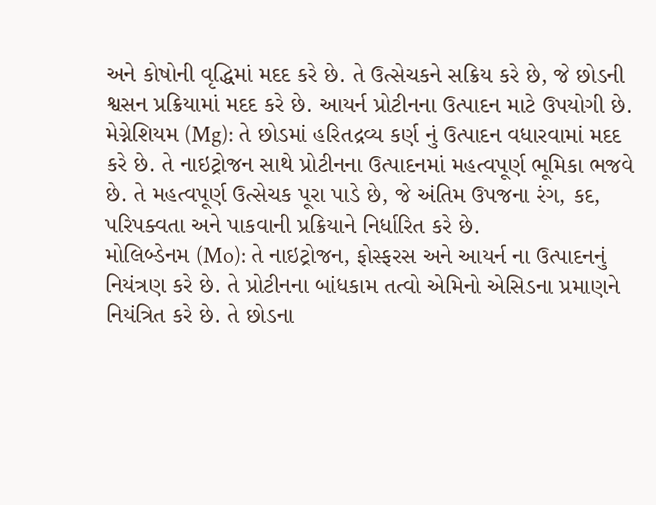અને કોષોની વૃદ્ધિમાં મદદ કરે છે. તે ઉત્સેચકને સક્રિય કરે છે, જે છોડની શ્વસન પ્રક્રિયામાં મદદ કરે છે. આયર્ન પ્રોટીનના ઉત્પાદન માટે ઉપયોગી છે.
મેગ્નેશિયમ (Mg): તે છોડમાં હરિતદ્રવ્ય કર્ણ નું ઉત્પાદન વધારવામાં મદદ કરે છે. તે નાઇટ્રોજન સાથે પ્રોટીનના ઉત્પાદનમાં મહત્વપૂર્ણ ભૂમિકા ભજવે છે. તે મહત્વપૂર્ણ ઉત્સેચક પૂરા પાડે છે, જે અંતિમ ઉપજના રંગ, કદ, પરિપક્વતા અને પાકવાની પ્રક્રિયાને નિર્ધારિત કરે છે.
મોલિબ્ડેનમ (Mo): તે નાઇટ્રોજન, ફોસ્ફરસ અને આયર્ન ના ઉત્પાદનનું નિયંત્રણ કરે છે. તે પ્રોટીનના બાંધકામ તત્વો એમિનો એસિડના પ્રમાણને નિયંત્રિત કરે છે. તે છોડના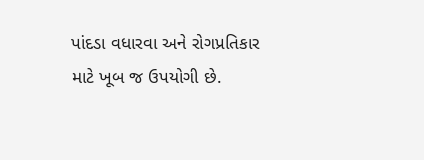પાંદડા વધારવા અને રોગપ્રતિકાર માટે ખૂબ જ ઉપયોગી છે.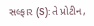સલ્ફાર (S): તે પ્રોટીન,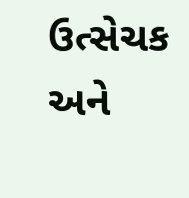ઉત્સેચક અને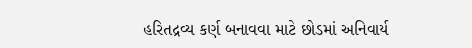હરિતદ્રવ્ય કર્ણ બનાવવા માટે છોડમાં અનિવાર્ય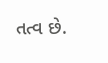તત્વ છે.